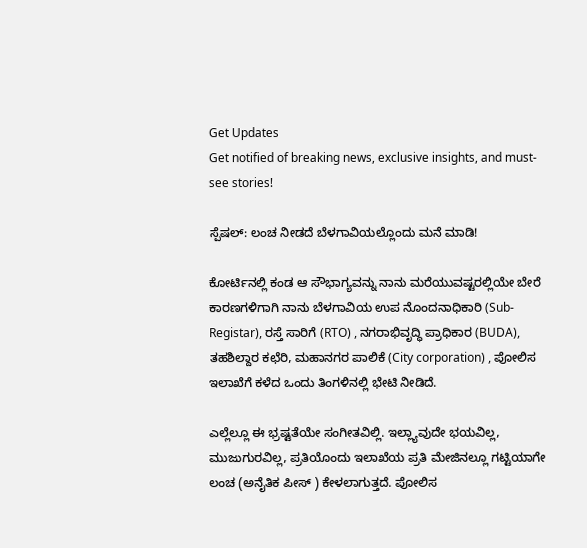Get Updates
Get notified of breaking news, exclusive insights, and must-see stories!

ಸ್ಪೆಷಲ್: ಲಂಚ ನೀಡದೆ ಬೆಳಗಾವಿಯಲ್ಲೊಂದು ಮನೆ ಮಾಡಿ!

ಕೋರ್ಟಿನಲ್ಲಿ ಕಂಡ ಆ ಸೌಭಾಗ್ಯವನ್ನು ನಾನು ಮರೆಯುವಷ್ಟರಲ್ಲಿಯೇ ಬೇರೆ ಕಾರಣಗಳಿಗಾಗಿ ನಾನು ಬೆಳಗಾವಿಯ ಉಪ ನೊಂದನಾಧಿಕಾರಿ (Sub-Registar), ರಸ್ತೆ ಸಾರಿಗೆ (RTO) , ನಗರಾಭಿವೃದ್ಧಿ ಪ್ರಾಧಿಕಾರ (BUDA), ತಹಶಿಲ್ದಾರ ಕಛೆರಿ, ಮಹಾನಗರ ಪಾಲಿಕೆ (City corporation) , ಪೋಲಿಸ ಇಲಾಖೆಗೆ ಕಳೆದ ಒಂದು ತಿಂಗಳಿನಲ್ಲಿ ಭೇಟಿ ನೀಡಿದೆ.

ಎಲ್ಲೆಲ್ಲೂ ಈ ಭ್ರಷ್ಟತೆಯೇ ಸಂಗೀತವಿಲ್ಲಿ. ಇಲ್ಲ್ಯಾವುದೇ ಭಯವಿಲ್ಲ, ಮುಜುಗುರವಿಲ್ಲ, ಪ್ರತಿಯೊಂದು ಇಲಾಖೆಯ ಪ್ರತಿ ಮೇಜಿನಲ್ಲೂ ಗಟ್ಟಿಯಾಗೇ ಲಂಚ (ಅನೈತಿಕ ಪೀಸ್ ) ಕೇಳಲಾಗುತ್ತದೆ. ಪೋಲಿಸ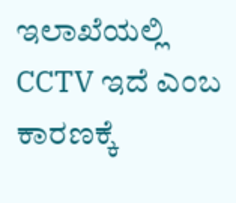ಇಲಾಖೆಯಲ್ಲಿ CCTV ಇದೆ ಎಂಬ ಕಾರಣಕ್ಕೆ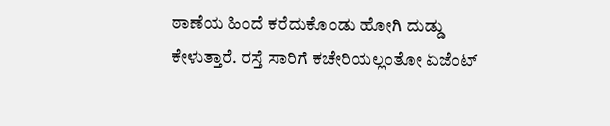ಠಾಣೆಯ ಹಿಂದೆ ಕರೆದುಕೊಂಡು ಹೋಗಿ ದುಡ್ಡು ಕೇಳುತ್ತಾರೆ. ರಸ್ತೆ ಸಾರಿಗೆ ಕಚೇರಿಯಲ್ಲಂತೋ ಏಜೆಂಟ್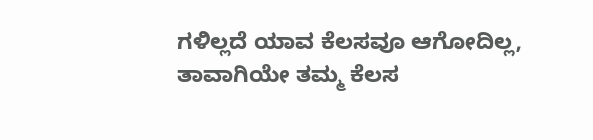ಗಳಿಲ್ಲದೆ ಯಾವ ಕೆಲಸವೂ ಆಗೋದಿಲ್ಲ, ತಾವಾಗಿಯೇ ತಮ್ಮ ಕೆಲಸ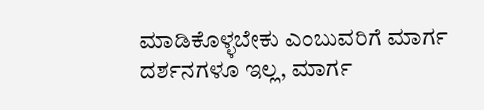ಮಾಡಿಕೊಳ್ಳಬೇಕು ಎಂಬುವರಿಗೆ ಮಾರ್ಗ ದರ್ಶನಗಳೂ ಇಲ್ಲ, ಮಾರ್ಗ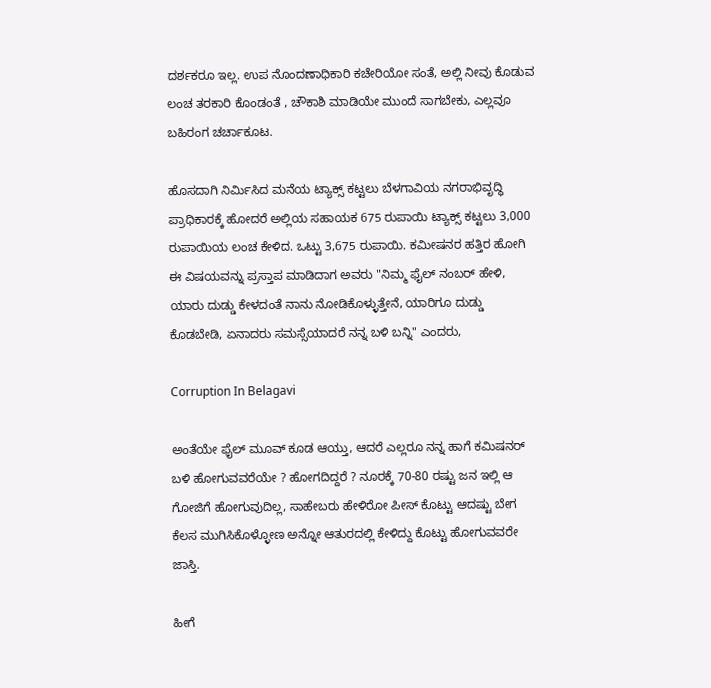ದರ್ಶಕರೂ ಇಲ್ಲ. ಉಪ ನೊಂದಣಾಧಿಕಾರಿ ಕಚೇರಿಯೋ ಸಂತೆ, ಅಲ್ಲಿ ನೀವು ಕೊಡುವ ಲಂಚ ತರಕಾರಿ ಕೊಂಡಂತೆ , ಚೌಕಾಶಿ ಮಾಡಿಯೇ ಮುಂದೆ ಸಾಗಬೇಕು, ಎಲ್ಲವೂ ಬಹಿರಂಗ ಚರ್ಚಾಕೂಟ.

ಹೊಸದಾಗಿ ನಿರ್ಮಿಸಿದ ಮನೆಯ ಟ್ಯಾಕ್ಸ್ ಕಟ್ಟಲು ಬೆಳಗಾವಿಯ ನಗರಾಭಿವೃದ್ಧಿ ಪ್ರಾಧಿಕಾರಕ್ಕೆ ಹೋದರೆ ಅಲ್ಲಿಯ ಸಹಾಯಕ 675 ರುಪಾಯಿ ಟ್ಯಾಕ್ಸ್ ಕಟ್ಟಲು 3,000 ರುಪಾಯಿಯ ಲಂಚ ಕೇಳಿದ. ಒಟ್ಟು 3,675 ರುಪಾಯಿ. ಕಮೀಷನರ ಹತ್ತಿರ ಹೋಗಿ ಈ ವಿಷಯವನ್ನು ಪ್ರಸ್ತಾಪ ಮಾಡಿದಾಗ ಅವರು "ನಿಮ್ಮ ಫೈಲ್ ನಂಬರ್ ಹೇಳಿ, ಯಾರು ದುಡ್ಡು ಕೇಳದಂತೆ ನಾನು ನೋಡಿಕೊಳ್ಳುತ್ತೇನೆ, ಯಾರಿಗೂ ದುಡ್ಡು ಕೊಡಬೇಡಿ, ಏನಾದರು ಸಮಸ್ಸೆಯಾದರೆ ನನ್ನ ಬಳಿ ಬನ್ನಿ" ಎಂದರು,

Corruption In Belagavi

ಅಂತೆಯೇ ಫೈಲ್ ಮೂವ್ ಕೂಡ ಆಯ್ತು, ಆದರೆ ಎಲ್ಲರೂ ನನ್ನ ಹಾಗೆ ಕಮಿಷನರ್ ಬಳಿ ಹೋಗುವವರೆಯೇ ? ಹೋಗದಿದ್ದರೆ ? ನೂರಕ್ಕೆ 70-80 ರಷ್ಟು ಜನ ಇಲ್ಲಿ ಆ ಗೋಜಿಗೆ ಹೋಗುವುದಿಲ್ಲ, ಸಾಹೇಬರು ಹೇಳಿರೋ ಪೀಸ್ ಕೊಟ್ಟು ಆದಷ್ಟು ಬೇಗ ಕೆಲಸ ಮುಗಿಸಿಕೊಳ್ಳೋಣ ಅನ್ನೋ ಆತುರದಲ್ಲಿ ಕೇಳಿದ್ದು ಕೊಟ್ಟು ಹೋಗುವವರೇ ಜಾಸ್ತಿ.

ಹೀಗೆ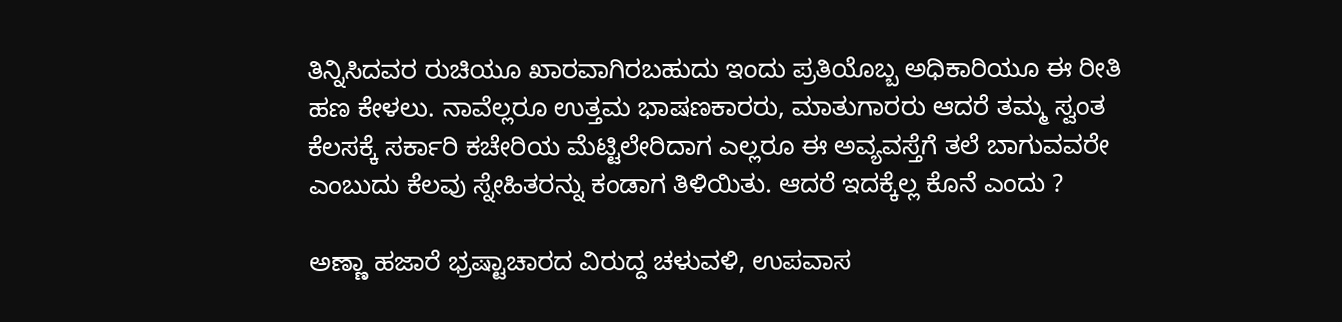ತಿನ್ನಿಸಿದವರ ರುಚಿಯೂ ಖಾರವಾಗಿರಬಹುದು ಇಂದು ಪ್ರತಿಯೊಬ್ಬ ಅಧಿಕಾರಿಯೂ ಈ ರೀತಿ ಹಣ ಕೇಳಲು. ನಾವೆಲ್ಲರೂ ಉತ್ತಮ ಭಾಷಣಕಾರರು, ಮಾತುಗಾರರು ಆದರೆ ತಮ್ಮ ಸ್ವಂತ ಕೆಲಸಕ್ಕೆ ಸರ್ಕಾರಿ ಕಚೇರಿಯ ಮೆಟ್ಟಿಲೇರಿದಾಗ ಎಲ್ಲರೂ ಈ ಅವ್ಯವಸ್ತೆಗೆ ತಲೆ ಬಾಗುವವರೇ ಎಂಬುದು ಕೆಲವು ಸ್ನೇಹಿತರನ್ನು ಕಂಡಾಗ ತಿಳಿಯಿತು. ಆದರೆ ಇದಕ್ಕೆಲ್ಲ ಕೊನೆ ಎಂದು ?

ಅಣ್ಣಾ ಹಜಾರೆ ಭ್ರಷ್ಟಾಚಾರದ ವಿರುದ್ದ ಚಳುವಳಿ, ಉಪವಾಸ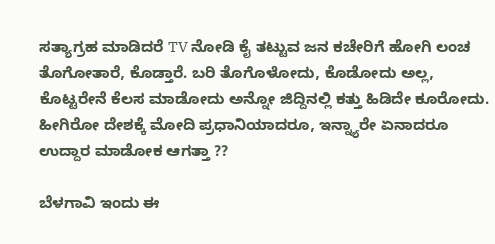ಸತ್ಯಾಗ್ರಹ ಮಾಡಿದರೆ TV ನೋಡಿ ಕೈ ತಟ್ಟುವ ಜನ ಕಚೇರಿಗೆ ಹೋಗಿ ಲಂಚ ತೊಗೋತಾರೆ, ಕೊಡ್ತಾರೆ. ಬರಿ ತೊಗೊಳೋದು, ಕೊಡೋದು ಅಲ್ಲ, ಕೊಟ್ಟರೇನೆ ಕೆಲಸ ಮಾಡೋದು ಅನ್ನೋ ಜಿದ್ದಿನಲ್ಲಿ ಕತ್ತು ಹಿಡಿದೇ ಕೂರೋದು. ಹೀಗಿರೋ ದೇಶಕ್ಕೆ ಮೋದಿ ಪ್ರಧಾನಿಯಾದರೂ, ಇನ್ನ್ಯಾರೇ ಏನಾದರೂ ಉದ್ದಾರ ಮಾಡೋಕ ಆಗತ್ತಾ ??

ಬೆಳಗಾವಿ ಇಂದು ಈ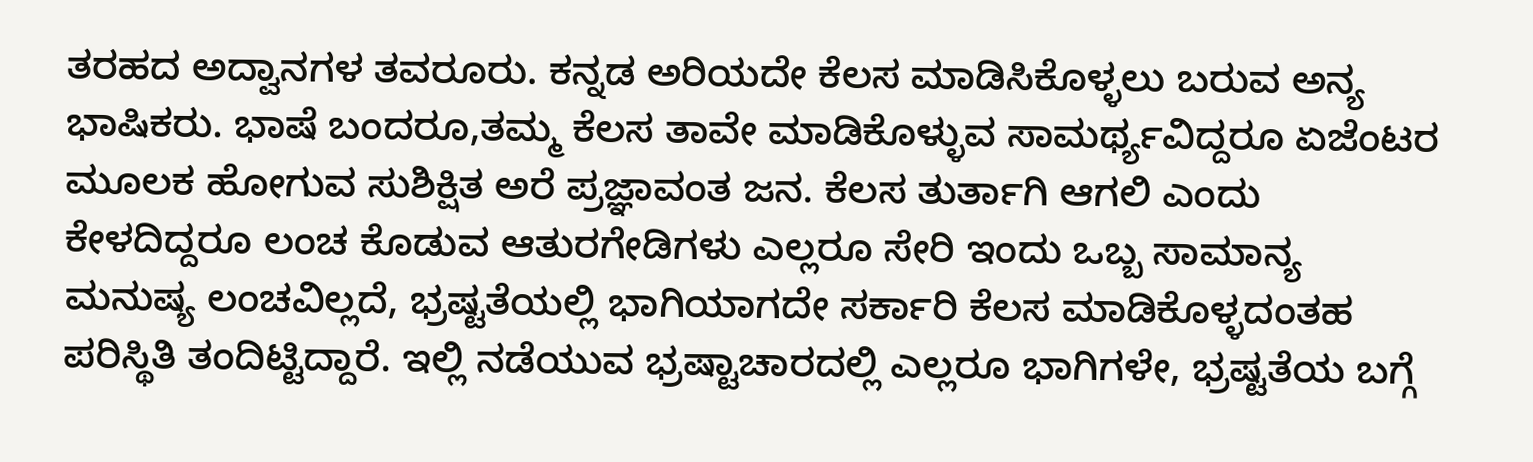ತರಹದ ಅದ್ವಾನಗಳ ತವರೂರು. ಕನ್ನಡ ಅರಿಯದೇ ಕೆಲಸ ಮಾಡಿಸಿಕೊಳ್ಳಲು ಬರುವ ಅನ್ಯ ಭಾಷಿಕರು. ಭಾಷೆ ಬಂದರೂ,ತಮ್ಮ ಕೆಲಸ ತಾವೇ ಮಾಡಿಕೊಳ್ಳುವ ಸಾಮರ್ಥ್ಯವಿದ್ದರೂ ಏಜೆಂಟರ ಮೂಲಕ ಹೋಗುವ ಸುಶಿಕ್ಷಿತ ಅರೆ ಪ್ರಜ್ಞಾವಂತ ಜನ. ಕೆಲಸ ತುರ್ತಾಗಿ ಆಗಲಿ ಎಂದು ಕೇಳದಿದ್ದರೂ ಲಂಚ ಕೊಡುವ ಆತುರಗೇಡಿಗಳು ಎಲ್ಲರೂ ಸೇರಿ ಇಂದು ಒಬ್ಬ ಸಾಮಾನ್ಯ ಮನುಷ್ಯ ಲಂಚವಿಲ್ಲದೆ, ಭ್ರಷ್ಟತೆಯಲ್ಲಿ ಭಾಗಿಯಾಗದೇ ಸರ್ಕಾರಿ ಕೆಲಸ ಮಾಡಿಕೊಳ್ಳದಂತಹ ಪರಿಸ್ಥಿತಿ ತಂದಿಟ್ಟಿದ್ದಾರೆ. ಇಲ್ಲಿ ನಡೆಯುವ ಭ್ರಷ್ಟಾಚಾರದಲ್ಲಿ ಎಲ್ಲರೂ ಭಾಗಿಗಳೇ, ಭ್ರಷ್ಟತೆಯ ಬಗ್ಗೆ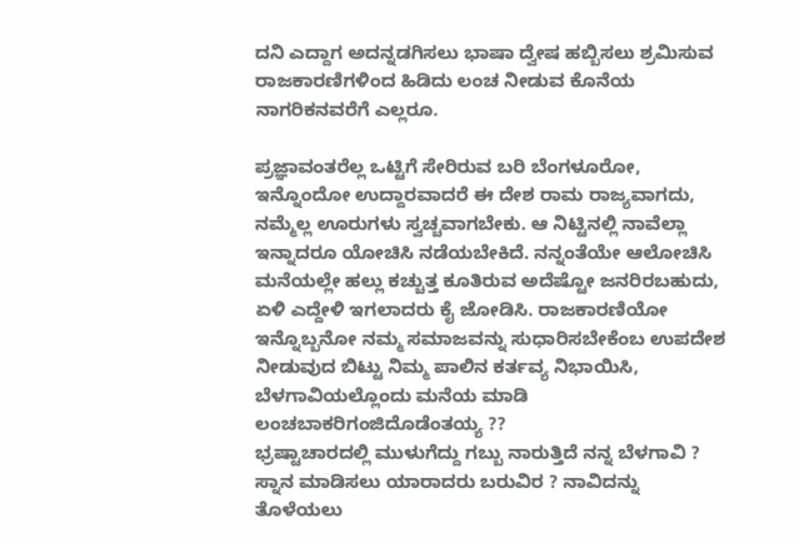ದನಿ ಎದ್ದಾಗ ಅದನ್ನಡಗಿಸಲು ಭಾಷಾ ದ್ವೇಷ ಹಬ್ಬಿಸಲು ಶ್ರಮಿಸುವ ರಾಜಕಾರಣಿಗಳಿಂದ ಹಿಡಿದು ಲಂಚ ನೀಡುವ ಕೊನೆಯ ನಾಗರಿಕನವರೆಗೆ ಎಲ್ಲರೂ.

ಪ್ರಜ್ಞಾವಂತರೆಲ್ಲ ಒಟ್ಟಿಗೆ ಸೇರಿರುವ ಬರಿ ಬೆಂಗಳೂರೋ, ಇನ್ನೊಂದೋ ಉದ್ದಾರವಾದರೆ ಈ ದೇಶ ರಾಮ ರಾಜ್ಯವಾಗದು, ನಮ್ಮೆಲ್ಲ ಊರುಗಳು ಸ್ವಚ್ಚವಾಗಬೇಕು. ಆ ನಿಟ್ಟಿನಲ್ಲಿ ನಾವೆಲ್ಲಾ ಇನ್ನಾದರೂ ಯೋಚಿಸಿ ನಡೆಯಬೇಕಿದೆ. ನನ್ನಂತೆಯೇ ಆಲೋಚಿಸಿ ಮನೆಯಲ್ಲೇ ಹಲ್ಲು ಕಚ್ಚುತ್ತ ಕೂತಿರುವ ಅದೆಷ್ಟೋ ಜನರಿರಬಹುದು, ಏಳಿ ಎದ್ದೇಳಿ ಇಗಲಾದರು ಕೈ ಜೋಡಿಸಿ. ರಾಜಕಾರಣಿಯೋ ಇನ್ನೊಬ್ಬನೋ ನಮ್ಮ ಸಮಾಜವನ್ನು ಸುಧಾರಿಸಬೇಕೆಂಬ ಉಪದೇಶ ನೀಡುವುದ ಬಿಟ್ಟು ನಿಮ್ಮ ಪಾಲಿನ ಕರ್ತವ್ಯ ನಿಭಾಯಿಸಿ, ಬೆಳಗಾವಿಯಲ್ಲೊಂದು ಮನೆಯ ಮಾಡಿ ಲಂಚಬಾಕರಿಗಂಜಿದೊಡೆಂತಯ್ಯ ??
ಭ್ರಷ್ಟಾಚಾರದಲ್ಲಿ ಮುಳುಗೆದ್ದು ಗಬ್ಬು ನಾರುತ್ತಿದೆ ನನ್ನ ಬೆಳಗಾವಿ ? ಸ್ನಾನ ಮಾಡಿಸಲು ಯಾರಾದರು ಬರುವಿರ ? ನಾವಿದನ್ನು ತೊಳೆಯಲು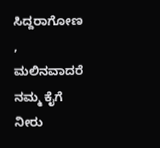ಸಿದ್ದರಾಗೋಣ , ಮಲಿನವಾದರೆ ನಮ್ಮ ಕೈಗೆ ನೀರು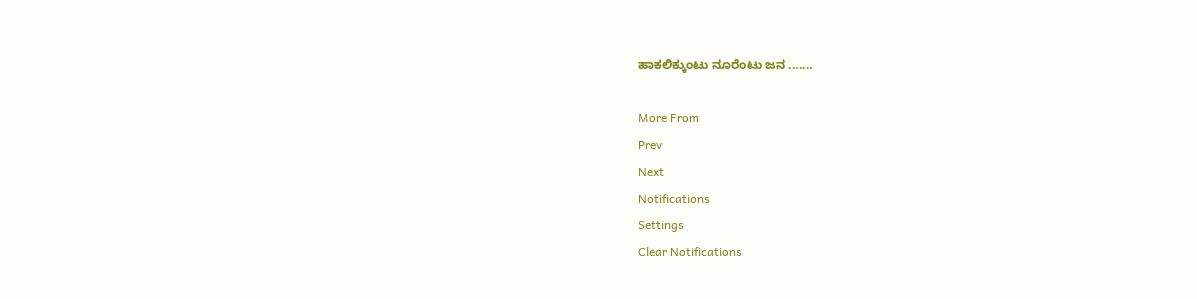ಹಾಕಲಿಕ್ಕುಂಟು ನೂರೆಂಟು ಜನ .......

More From
Prev
Next
Notifications
Settings
Clear Notifications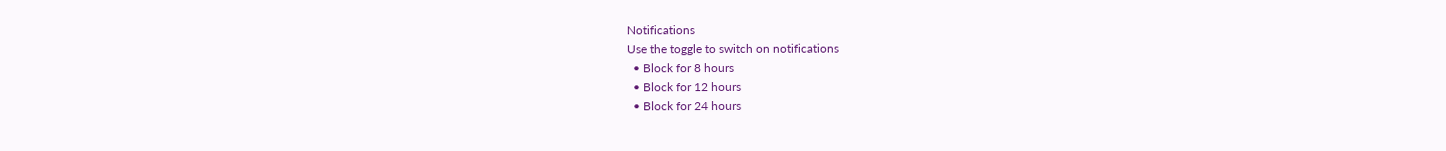Notifications
Use the toggle to switch on notifications
  • Block for 8 hours
  • Block for 12 hours
  • Block for 24 hours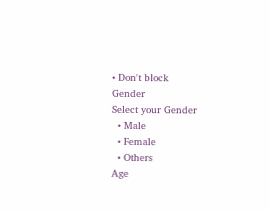• Don't block
Gender
Select your Gender
  • Male
  • Female
  • Others
Age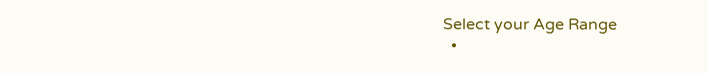Select your Age Range
  •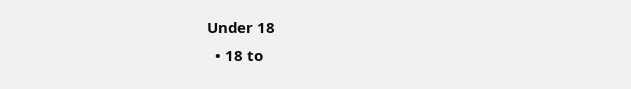Under 18
  • 18 to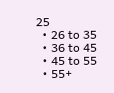25
  • 26 to 35
  • 36 to 45
  • 45 to 55
  • 55+